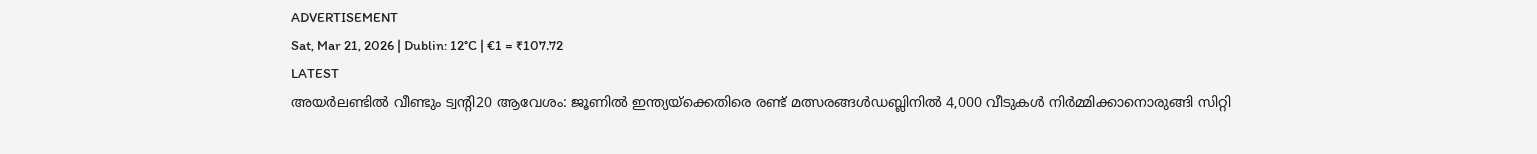ADVERTISEMENT
Sat, Mar 21, 2026 | Dublin: 12°C | €1 = ₹107.72
LATEST
അയർലണ്ടിൽ വീണ്ടും ട്വന്റി20 ആവേശം: ജൂണിൽ ഇന്ത്യയ്‌ക്കെതിരെ രണ്ട് മത്സരങ്ങൾഡബ്ലിനിൽ 4,000 വീടുകൾ നിർമ്മിക്കാനൊരുങ്ങി സിറ്റി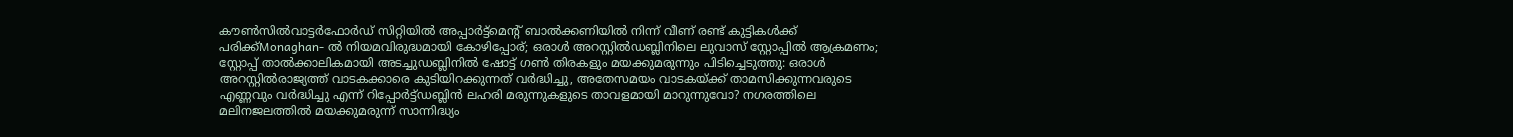കൗൺസിൽവാട്ടർഫോർഡ് സിറ്റിയിൽ അപ്പാർട്ട്മെന്റ് ബാൽക്കണിയിൽ നിന്ന് വീണ് രണ്ട് കുട്ടികൾക്ക് പരിക്ക്Monaghan- ൽ നിയമവിരുദ്ധമായി കോഴിപ്പോര്; ഒരാൾ അറസ്റ്റിൽഡബ്ലിനിലെ ലുവാസ് സ്റ്റോപ്പിൽ ആക്രമണം; സ്റ്റോപ്പ് താൽക്കാലികമായി അടച്ചുഡബ്ലിനിൽ ഷോട്ട് ഗൺ തിരകളും മയക്കുമരുന്നും പിടിച്ചെടുത്തു: ഒരാൾ അറസ്റ്റിൽരാജ്യത്ത് വാടകക്കാരെ കുടിയിറക്കുന്നത് വർദ്ധിച്ചു, അതേസമയം വാടകയ്ക്ക് താമസിക്കുന്നവരുടെ എണ്ണവും വർദ്ധിച്ചു എന്ന് റിപ്പോർട്ട്ഡബ്ലിൻ ലഹരി മരുന്നുകളുടെ താവളമായി മാറുന്നുവോ? നഗരത്തിലെ മലിനജലത്തിൽ മയക്കുമരുന്ന് സാന്നിദ്ധ്യം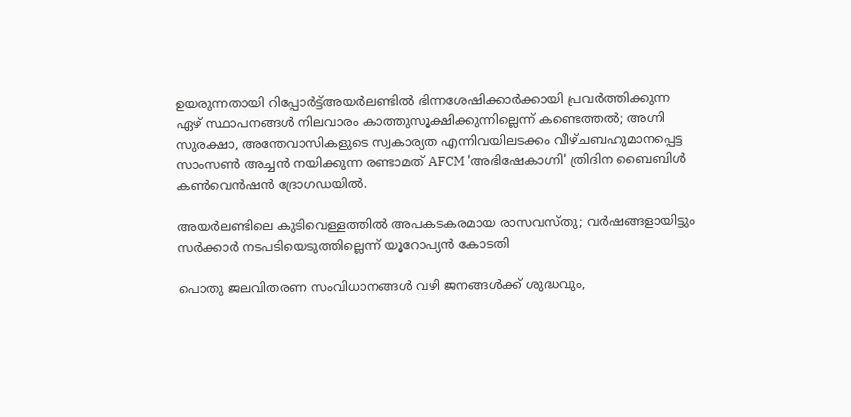ഉയരുന്നതായി റിപ്പോർട്ട്അയർലണ്ടിൽ ഭിന്നശേഷിക്കാർക്കായി പ്രവർത്തിക്കുന്ന ഏഴ് സ്ഥാപനങ്ങൾ നിലവാരം കാത്തുസൂക്ഷിക്കുന്നില്ലെന്ന് കണ്ടെത്തൽ; അഗ്നി സുരക്ഷാ, അന്തേവാസികളുടെ സ്വകാര്യത എന്നിവയിലടക്കം വീഴ്ചബഹുമാനപ്പെട്ട സാംസൺ അച്ചൻ നയിക്കുന്ന രണ്ടാമത് AFCM 'അഭിഷേകാഗ്നി' ത്രിദിന ബൈബിൾ കൺവെൻഷൻ ദ്രോഗഡയിൽ.

അയർലണ്ടിലെ കുടിവെള്ളത്തിൽ അപകടകരമായ രാസവസ്തു; വർഷങ്ങളായിട്ടും സർക്കാർ നടപടിയെടുത്തില്ലെന്ന് യൂറോപ്യൻ കോടതി

പൊതു ജലവിതരണ സംവിധാനങ്ങള്‍ വഴി ജനങ്ങള്‍ക്ക് ശുദ്ധവും,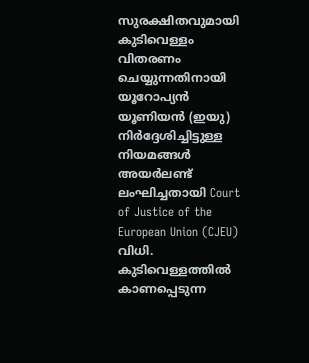സുരക്ഷിതവുമായി കുടിവെള്ളം വിതരണം ചെയ്യുന്നതിനായി യൂറോപ്യന്‍ യൂണിയന്‍ (ഇയു) നിര്‍ദ്ദേശിച്ചിട്ടുള്ള നിയമങ്ങള്‍ അയര്‍ലണ്ട് ലംഘിച്ചതായി Court of Justice of the European Union (CJEU) വിധി. കുടിവെള്ളത്തില്‍ കാണപ്പെടുന്ന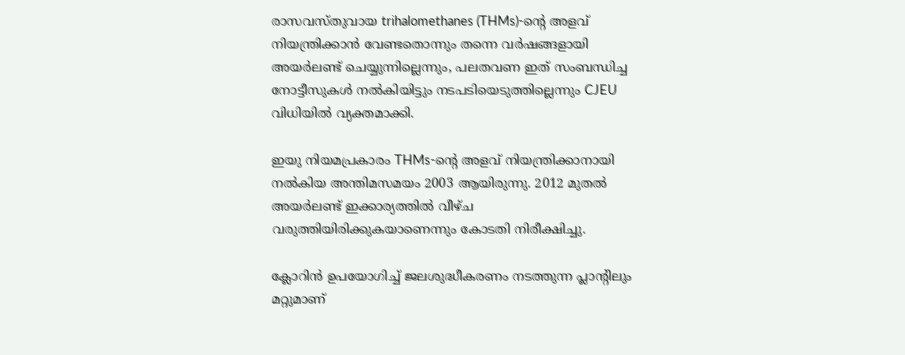രാസവസ്തുവായ trihalomethanes (THMs)-ന്റെ അളവ് നിയന്ത്രിക്കാന്‍ വേണ്ടതൊന്നും തന്നെ വര്‍ഷങ്ങളായി അയര്‍ലണ്ട് ചെയ്യുന്നില്ലെന്നും, പലതവണ ഇത് സംബന്ധിച്ച നോട്ടീസുകള്‍ നല്‍കിയിട്ടും നടപടിയെടുത്തില്ലെന്നും CJEU വിധിയില്‍ വ്യക്തമാക്കി.

ഇയു നിയമപ്രകാരം THMs-ന്റെ അളവ് നിയന്ത്രിക്കാനായി നല്‍കിയ അന്തിമസമയം 2003 ആയിരുന്നു. 2012 മുതല്‍ അയര്‍ലണ്ട് ഇക്കാര്യത്തില്‍ വീഴ്ച വരുത്തിയിരിക്കുകയാണെന്നും കോടതി നിരീക്ഷിച്ചു.

ക്ലോറിന്‍ ഉപയോഗിച്ച് ജലശുദ്ധീകരണം നടത്തുന്ന പ്ലാന്റിലും മറ്റുമാണ്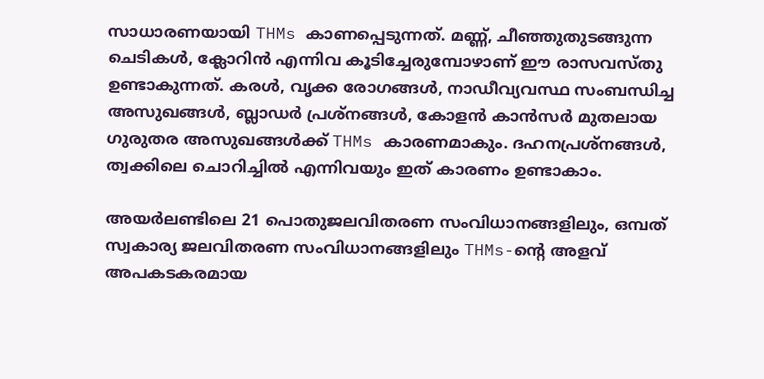സാധാരണയായി THMs കാണപ്പെടുന്നത്. മണ്ണ്, ചീഞ്ഞുതുടങ്ങുന്ന ചെടികള്‍, ക്ലോറിന്‍ എന്നിവ കൂടിച്ചേരുമ്പോഴാണ് ഈ രാസവസ്തു ഉണ്ടാകുന്നത്. കരള്‍, വൃക്ക രോഗങ്ങള്‍, നാഡീവ്യവസ്ഥ സംബന്ധിച്ച അസുഖങ്ങള്‍, ബ്ലാഡര്‍ പ്രശ്‌നങ്ങള്‍, കോളന്‍ കാന്‍സര്‍ മുതലായ ഗുരുതര അസുഖങ്ങള്‍ക്ക് THMs കാരണമാകും. ദഹനപ്രശ്‌നങ്ങള്‍, ത്വക്കിലെ ചൊറിച്ചില്‍ എന്നിവയും ഇത് കാരണം ഉണ്ടാകാം.

അയര്‍ലണ്ടിലെ 21 പൊതുജലവിതരണ സംവിധാനങ്ങളിലും, ഒമ്പത് സ്വകാര്യ ജലവിതരണ സംവിധാനങ്ങളിലും THMs-ന്റെ അളവ് അപകടകരമായ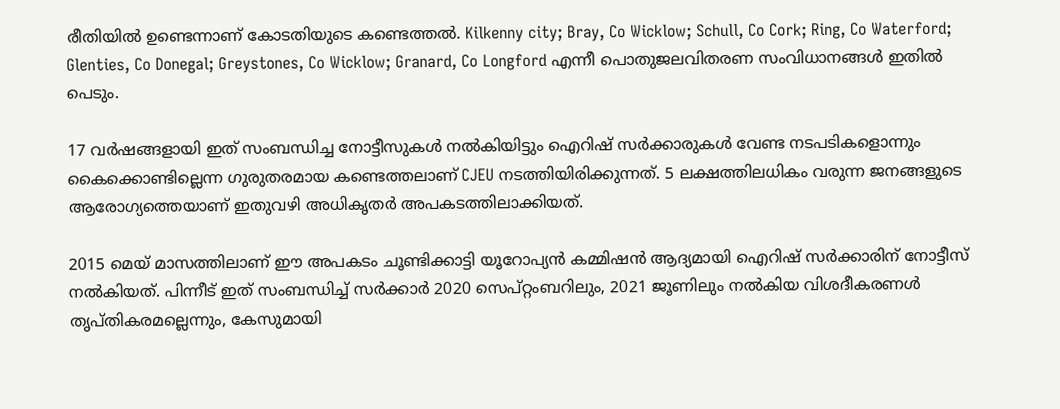രീതിയില്‍ ഉണ്ടെന്നാണ് കോടതിയുടെ കണ്ടെത്തല്‍. Kilkenny city; Bray, Co Wicklow; Schull, Co Cork; Ring, Co Waterford; Glenties, Co Donegal; Greystones, Co Wicklow; Granard, Co Longford എന്നീ പൊതുജലവിതരണ സംവിധാനങ്ങള്‍ ഇതില്‍ പെടും.

17 വര്‍ഷങ്ങളായി ഇത് സംബന്ധിച്ച നോട്ടീസുകള്‍ നല്‍കിയിട്ടും ഐറിഷ് സര്‍ക്കാരുകള്‍ വേണ്ട നടപടികളൊന്നും കൈക്കൊണ്ടില്ലെന്ന ഗുരുതരമായ കണ്ടെത്തലാണ് CJEU നടത്തിയിരിക്കുന്നത്. 5 ലക്ഷത്തിലധികം വരുന്ന ജനങ്ങളുടെ ആരോഗ്യത്തെയാണ് ഇതുവഴി അധികൃതര്‍ അപകടത്തിലാക്കിയത്.

2015 മെയ് മാസത്തിലാണ് ഈ അപകടം ചൂണ്ടിക്കാട്ടി യൂറോപ്യന്‍ കമ്മിഷന്‍ ആദ്യമായി ഐറിഷ് സര്‍ക്കാരിന് നോട്ടീസ് നല്‍കിയത്. പിന്നീട് ഇത് സംബന്ധിച്ച് സര്‍ക്കാര്‍ 2020 സെപ്റ്റംബറിലും, 2021 ജൂണിലും നല്‍കിയ വിശദീകരണള്‍ തൃപ്തികരമല്ലെന്നും, കേസുമായി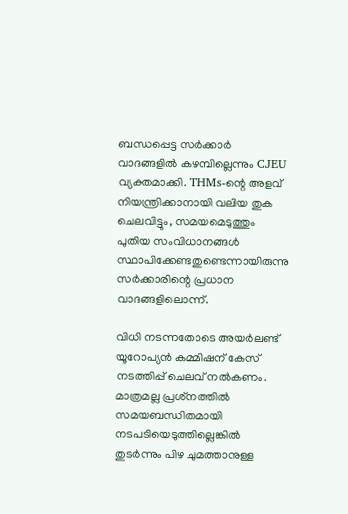ബന്ധപ്പെട്ട സര്‍ക്കാര്‍ വാദങ്ങളില്‍ കഴമ്പില്ലെന്നും CJEU വ്യക്തമാക്കി. THMs-ന്റെ അളവ് നിയന്ത്രിക്കാനായി വലിയ തുക ചെലവിട്ടും, സമയമെടുത്തും പുതിയ സംവിധാനങ്ങള്‍ സ്ഥാപിക്കേണ്ടതുണ്ടെന്നായിരുന്നു സര്‍ക്കാരിന്റെ പ്രധാന വാദങ്ങളിലൊന്ന്.

വിധി നടന്നതോടെ അയര്‍ലണ്ട് യൂറോപ്യന്‍ കമ്മിഷന് കേസ് നടത്തിപ്പ് ചെലവ് നല്‍കണം. മാത്രമല്ല പ്രശ്‌നത്തില്‍ സമയബന്ധിതമായി നടപടിയെടുത്തില്ലെങ്കില്‍ തുടര്‍ന്നും പിഴ ചുമത്താനുള്ള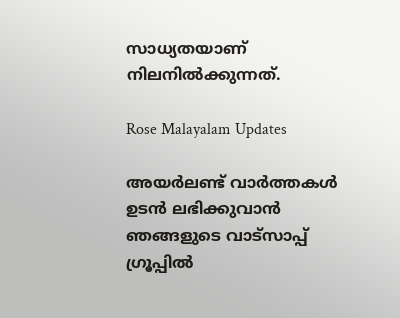സാധ്യതയാണ് നിലനില്‍ക്കുന്നത്.

Rose Malayalam Updates

അയർലണ്ട് വാർത്തകൾ ഉടൻ ലഭിക്കുവാൻ ഞങ്ങളുടെ വാട്സാപ്പ് ഗ്രൂപ്പിൽ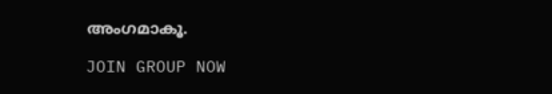അംഗമാകൂ.

JOIN GROUP NOW